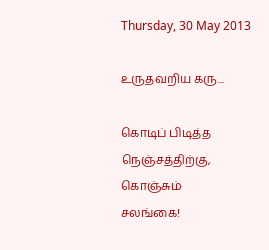Thursday, 30 May 2013

உருதவறிய கரு...

கொடிப் பிடித்த
நெஞ்சத்திற்கு,
கொஞ்சும்
சலங்கை!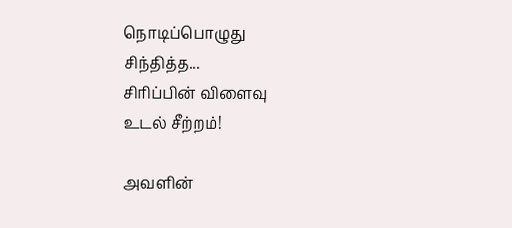நொடிப்பொழுது
சிந்தித்த...
சிரிப்பின் விளைவு
உடல் சீற்றம்!

அவளின்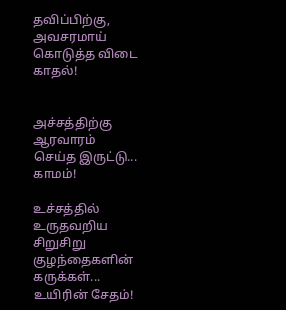தவிப்பிற்கு,
அவசரமாய்
கொடுத்த விடை
காதல்!


அச்சத்திற்கு
ஆரவாரம்
செய்த இருட்டு...
காமம்!

உச்சத்தில்
உருதவறிய
சிறுசிறு
குழந்தைகளின்
கருக்கள்...
உயிரின் சேதம்!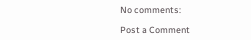No comments:

Post a Comment